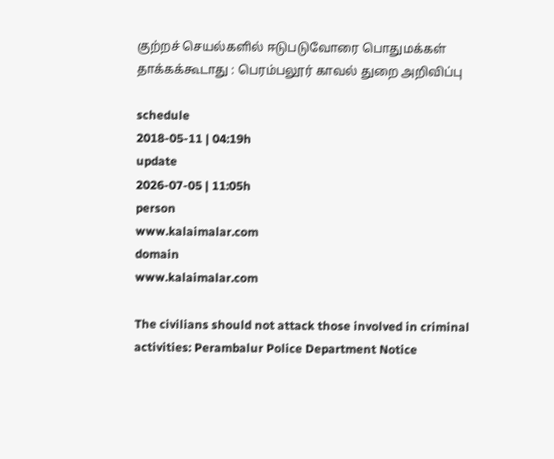குற்றச் செயல்களில் ஈடுபடுவோரை பொதுமக்கள் தாக்கக்கூடாது : பெரம்பலூர் காவல் துறை அறிவிப்பு

schedule
2018-05-11 | 04:19h
update
2026-07-05 | 11:05h
person
www.kalaimalar.com
domain
www.kalaimalar.com

The civilians should not attack those involved in criminal activities: Perambalur Police Department Notice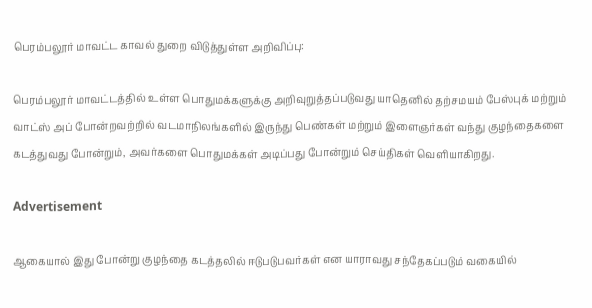பெரம்பலூர் மாவட்ட காவல் துறை விடுத்துள்ள அறிவிப்பு:

பெரம்பலூர் மாவட்டத்தில் உள்ள பொதுமக்களுக்கு அறிவுறுத்தப்படுவது யாதெனில் தற்சமயம் பேஸ்புக் மற்றும் வாட்ஸ் அப் போன்றவற்றில் வடமாநிலங்களில் இருந்து பெண்கள் மற்றும் இளைஞர்கள் வந்து குழந்தைகளை கடத்துவது போன்றும், அவர்களை பொதுமக்கள் அடிப்பது போன்றும் செய்திகள் வெளியாகிறது.

Advertisement

ஆகையால் இது போன்று குழந்தை கடத்தலில் ஈடுபடுபவர்கள் என யாராவது சந்தேகப்படும் வகையில்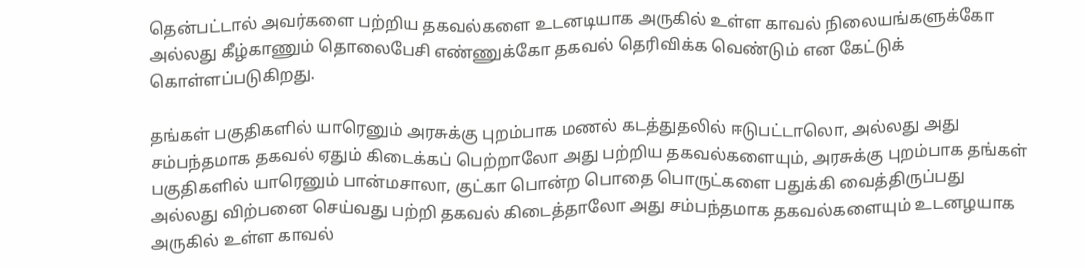தென்பட்டால் அவர்களை பற்றிய தகவல்களை உடனடியாக அருகில் உள்ள காவல் நிலையங்களுக்கோ அல்லது கீழ்காணும் தொலைபேசி எண்ணுக்கோ தகவல் தெரிவிக்க வெண்டும் என கேட்டுக் கொள்ளப்படுகிறது.

தங்கள் பகுதிகளில் யாரெனும் அரசுக்கு புறம்பாக மணல் கடத்துதலில் ஈடுபட்டாலொ, அல்லது அது சம்பந்தமாக தகவல் ஏதும் கிடைக்கப் பெற்றாலோ அது பற்றிய தகவல்களையும், அரசுக்கு புறம்பாக தங்கள் பகுதிகளில் யாரெனும் பான்மசாலா, குட்கா பொன்ற பொதை பொருட்களை பதுக்கி வைத்திருப்பது அல்லது விற்பனை செய்வது பற்றி தகவல் கிடைத்தாலோ அது சம்பந்தமாக தகவல்களையும் உடனழயாக அருகில் உள்ள காவல்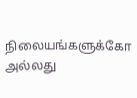நிலையங்களுக்கோ அல்லது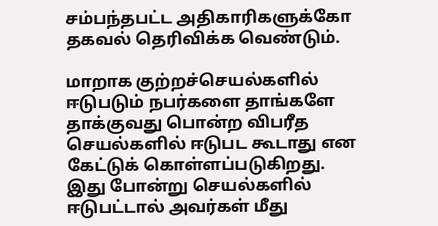சம்பந்தபட்ட அதிகாரிகளுக்கோ தகவல் தெரிவிக்க வெண்டும்.

மாறாக குற்றச்செயல்களில் ஈடுபடும் நபர்களை தாங்களே தாக்குவது பொன்ற விபரீத செயல்களில் ஈடுபட கூடாது என கேட்டுக் கொள்ளப்படுகிறது. இது போன்று செயல்களில் ஈடுபட்டால் அவர்கள் மீது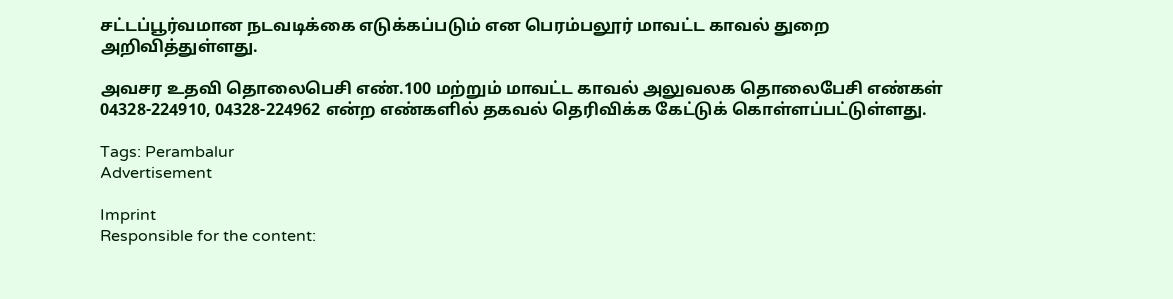சட்டப்பூர்வமான நடவடிக்கை எடுக்கப்படும் என பெரம்பலூர் மாவட்ட காவல் துறை
அறிவித்துள்ளது.

அவசர உதவி தொலைபெசி எண்.100 மற்றும் மாவட்ட காவல் அலுவலக தொலைபேசி எண்கள் 04328-224910, 04328-224962 என்ற எண்களில் தகவல் தெரிவிக்க கேட்டுக் கொள்ளப்பட்டுள்ளது.

Tags: Perambalur
Advertisement

Imprint
Responsible for the content: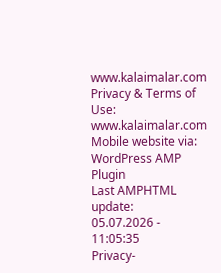www.kalaimalar.com
Privacy & Terms of Use:
www.kalaimalar.com
Mobile website via:
WordPress AMP Plugin
Last AMPHTML update:
05.07.2026 - 11:05:35
Privacy-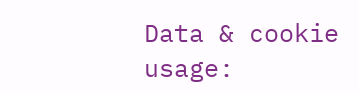Data & cookie usage: